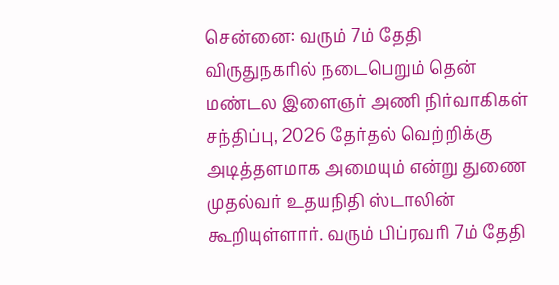சென்னை: வரும் 7ம் தேதி விருதுநகரில் நடைபெறும் தென் மண்டல இளைஞர் அணி நிர்வாகிகள் சந்திப்பு, 2026 தேர்தல் வெற்றிக்கு அடித்தளமாக அமையும் என்று துணை முதல்வர் உதயநிதி ஸ்டாலின் கூறியுள்ளார். வரும் பிப்ரவரி 7ம் தேதி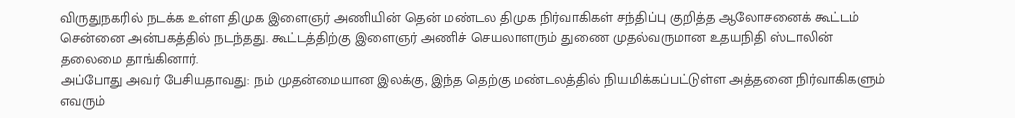விருதுநகரில் நடக்க உள்ள திமுக இளைஞர் அணியின் தென் மண்டல திமுக நிர்வாகிகள் சந்திப்பு குறித்த ஆலோசனைக் கூட்டம் சென்னை அன்பகத்தில் நடந்தது. கூட்டத்திற்கு இளைஞர் அணிச் செயலாளரும் துணை முதல்வருமான உதயநிதி ஸ்டாலின் தலைமை தாங்கினார்.
அப்போது அவர் பேசியதாவது: நம் முதன்மையான இலக்கு, இந்த தெற்கு மண்டலத்தில் நியமிக்கப்பட்டுள்ள அத்தனை நிர்வாகிகளும் எவரும்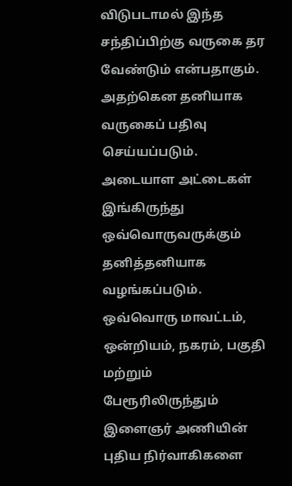விடுபடாமல் இந்த சந்திப்பிற்கு வருகை தர வேண்டும் என்பதாகும். அதற்கென தனியாக வருகைப் பதிவு செய்யப்படும். அடையாள அட்டைகள் இங்கிருந்து ஒவ்வொருவருக்கும் தனித்தனியாக வழங்கப்படும். ஒவ்வொரு மாவட்டம், ஒன்றியம், நகரம், பகுதி மற்றும் பேரூரிலிருந்தும் இளைஞர் அணியின் புதிய நிர்வாகிகளை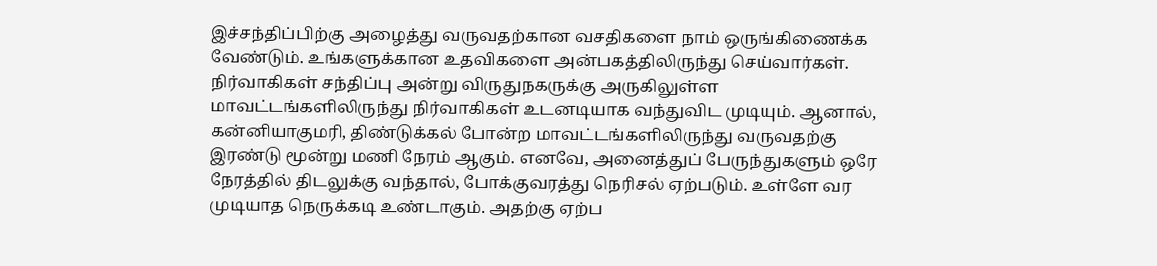இச்சந்திப்பிற்கு அழைத்து வருவதற்கான வசதிகளை நாம் ஒருங்கிணைக்க வேண்டும். உங்களுக்கான உதவிகளை அன்பகத்திலிருந்து செய்வார்கள்.
நிர்வாகிகள் சந்திப்பு அன்று விருதுநகருக்கு அருகிலுள்ள மாவட்டங்களிலிருந்து நிர்வாகிகள் உடனடியாக வந்துவிட முடியும். ஆனால், கன்னியாகுமரி, திண்டுக்கல் போன்ற மாவட்டங்களிலிருந்து வருவதற்கு இரண்டு மூன்று மணி நேரம் ஆகும். எனவே, அனைத்துப் பேருந்துகளும் ஒரே நேரத்தில் திடலுக்கு வந்தால், போக்குவரத்து நெரிசல் ஏற்படும். உள்ளே வர முடியாத நெருக்கடி உண்டாகும். அதற்கு ஏற்ப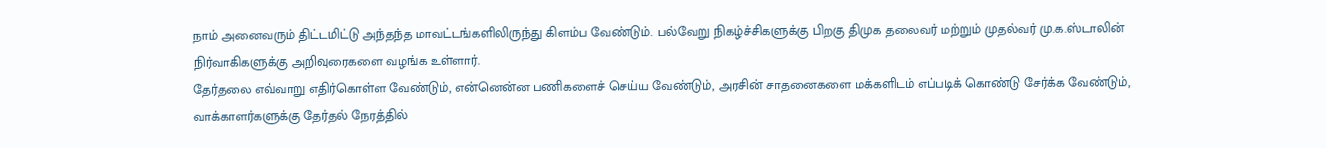நாம் அனைவரும் திட்டமிட்டு அந்தந்த மாவட்டங்களிலிருந்து கிளம்ப வேண்டும். பல்வேறு நிகழ்ச்சிகளுக்கு பிறகு திமுக தலைவர் மற்றும் முதல்வர் மு.க.ஸ்டாலின் நிர்வாகிகளுக்கு அறிவுரைகளை வழங்க உள்ளார்.
தேர்தலை எவ்வாறு எதிர்கொள்ள வேண்டும், என்னென்ன பணிகளைச் செய்ய வேண்டும், அரசின் சாதனைகளை மக்களிடம் எப்படிக் கொண்டு சேர்க்க வேண்டும், வாக்காளர்களுக்கு தேர்தல் நேரத்தில்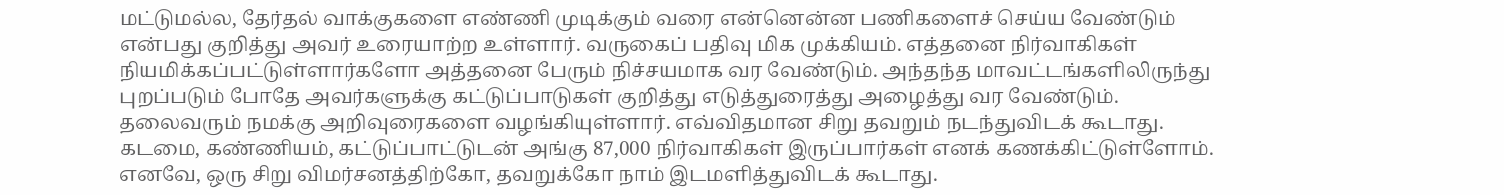மட்டுமல்ல, தேர்தல் வாக்குகளை எண்ணி முடிக்கும் வரை என்னென்ன பணிகளைச் செய்ய வேண்டும் என்பது குறித்து அவர் உரையாற்ற உள்ளார். வருகைப் பதிவு மிக முக்கியம். எத்தனை நிர்வாகிகள் நியமிக்கப்பட்டுள்ளார்களோ அத்தனை பேரும் நிச்சயமாக வர வேண்டும். அந்தந்த மாவட்டங்களிலிருந்து புறப்படும் போதே அவர்களுக்கு கட்டுப்பாடுகள் குறித்து எடுத்துரைத்து அழைத்து வர வேண்டும்.
தலைவரும் நமக்கு அறிவுரைகளை வழங்கியுள்ளார். எவ்விதமான சிறு தவறும் நடந்துவிடக் கூடாது. கடமை, கண்ணியம், கட்டுப்பாட்டுடன் அங்கு 87,000 நிர்வாகிகள் இருப்பார்கள் எனக் கணக்கிட்டுள்ளோம். எனவே, ஒரு சிறு விமர்சனத்திற்கோ, தவறுக்கோ நாம் இடமளித்துவிடக் கூடாது.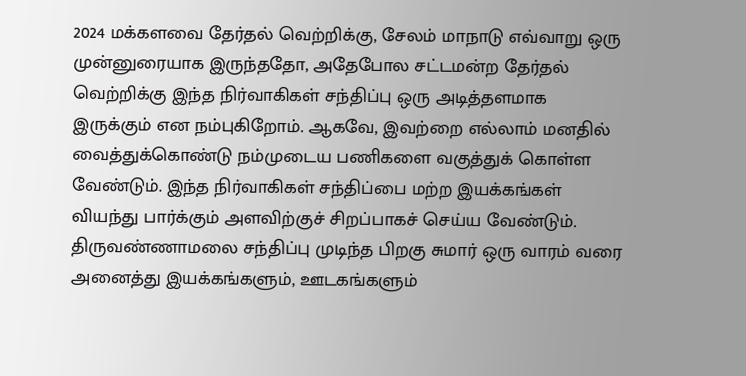2024 மக்களவை தேர்தல் வெற்றிக்கு, சேலம் மாநாடு எவ்வாறு ஒரு முன்னுரையாக இருந்ததோ, அதேபோல சட்டமன்ற தேர்தல் வெற்றிக்கு இந்த நிர்வாகிகள் சந்திப்பு ஒரு அடித்தளமாக இருக்கும் என நம்புகிறோம். ஆகவே, இவற்றை எல்லாம் மனதில் வைத்துக்கொண்டு நம்முடைய பணிகளை வகுத்துக் கொள்ள வேண்டும். இந்த நிர்வாகிகள் சந்திப்பை மற்ற இயக்கங்கள் வியந்து பார்க்கும் அளவிற்குச் சிறப்பாகச் செய்ய வேண்டும்.
திருவண்ணாமலை சந்திப்பு முடிந்த பிறகு சுமார் ஒரு வாரம் வரை அனைத்து இயக்கங்களும், ஊடகங்களும்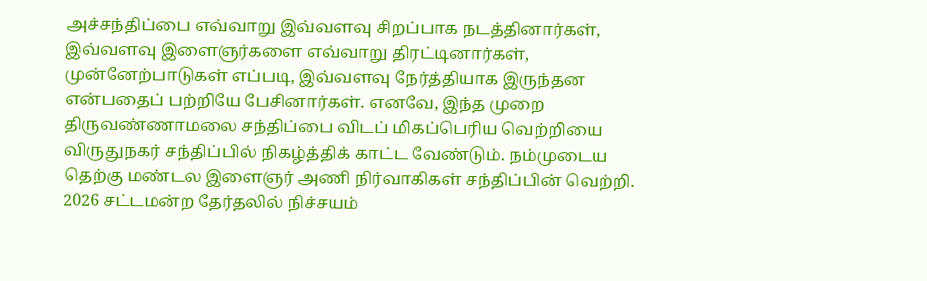அச்சந்திப்பை எவ்வாறு இவ்வளவு சிறப்பாக நடத்தினார்கள், இவ்வளவு இளைஞர்களை எவ்வாறு திரட்டினார்கள், முன்னேற்பாடுகள் எப்படி, இவ்வளவு நேர்த்தியாக இருந்தன என்பதைப் பற்றியே பேசினார்கள். எனவே, இந்த முறை திருவண்ணாமலை சந்திப்பை விடப் மிகப்பெரிய வெற்றியை விருதுநகர் சந்திப்பில் நிகழ்த்திக் காட்ட வேண்டும். நம்முடைய தெற்கு மண்டல இளைஞர் அணி நிர்வாகிகள் சந்திப்பின் வெற்றி. 2026 சட்டமன்ற தேர்தலில் நிச்சயம்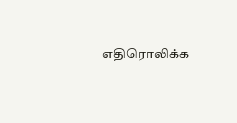எதிரொலிக்க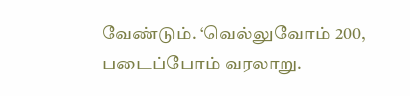வேண்டும். ‘வெல்லுவோம் 200, படைப்போம் வரலாறு.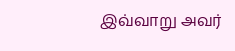இவ்வாறு அவர்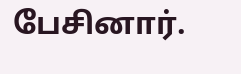பேசினார்.